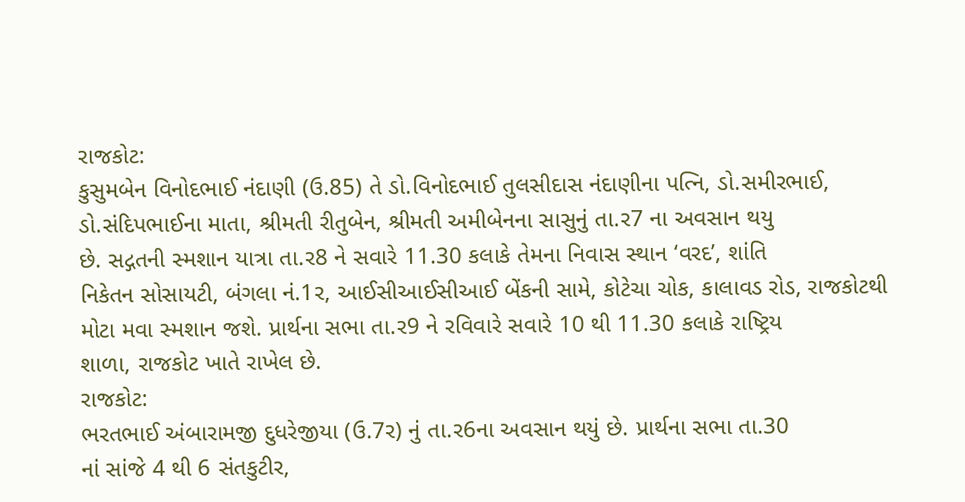રાજકોટ:
કુસુમબેન વિનોદભાઈ નંદાણી (ઉ.85) તે ડો.વિનોદભાઈ તુલસીદાસ નંદાણીના પત્નિ, ડો.સમીરભાઈ,
ડો.સંદિપભાઈના માતા, શ્રીમતી રીતુબેન, શ્રીમતી અમીબેનના સાસુનું તા.ર7 ના અવસાન થયુ
છે. સદ્ગતની સ્મશાન યાત્રા તા.ર8 ને સવારે 11.30 કલાકે તેમના નિવાસ સ્થાન ‘વરદ’, શાંતિ
નિકેતન સોસાયટી, બંગલા નં.1ર, આઈસીઆઈસીઆઈ બેંકની સામે, કોટેચા ચોક, કાલાવડ રોડ, રાજકોટથી
મોટા મવા સ્મશાન જશે. પ્રાર્થના સભા તા.ર9 ને રવિવારે સવારે 10 થી 11.30 કલાકે રાષ્ટ્રિય
શાળા, રાજકોટ ખાતે રાખેલ છે.
રાજકોટ:
ભરતભાઈ અંબારામજી દુધરેજીયા (ઉ.7ર) નું તા.ર6ના અવસાન થયું છે. પ્રાર્થના સભા તા.30
નાં સાંજે 4 થી 6 સંતકુટીર,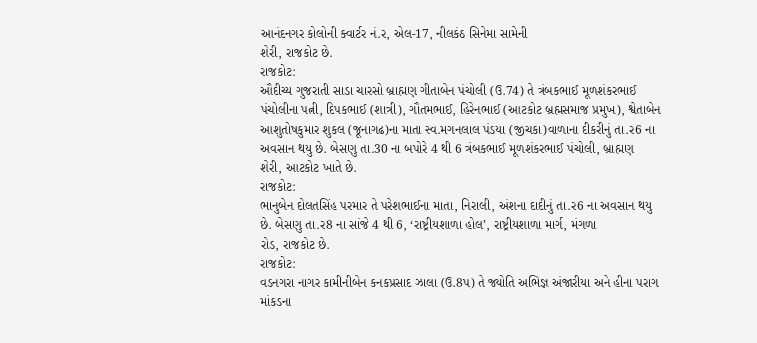આનંદનગર કોલોની ક્વાર્ટર નં.ર, એલ-17, નીલકંઠ સિનેમા સામેની
શેરી, રાજકોટ છે.
રાજકોટ:
ઔદીચ્ય ગુજરાતી સાડા ચારસો બ્રાહ્મણ ગીતાબેન પંચોલી (ઉ.74) તે ત્રંબકભાઈ મૂળશંકરભાઈ
પંચોલીના પત્ની, દિપકભાઈ (શાત્રી), ગૌતમભાઈ, હિરેનભાઈ (આટકોટ બ્રહ્મસમાજ પ્રમુખ), શ્વેતાબેન
આશુતોષકુમાર શુકલ (જૂનાગઢ)ના માતા સ્વ.મગનલાલ પંડયા (જીચકા)વાળાના દીકરીનું તા.ર6 ના
અવસાન થયુ છે. બેસણુ તા.30 ના બપોરે 4 થી 6 ત્રંબકભાઈ મૂળશંકરભાઈ પંચોલી, બ્રાહ્મણ
શેરી, આટકોટ ખાતે છે.
રાજકોટ:
ભાનુબેન દોલતસિંહ પરમાર તે પરેશભાઈના માતા, નિરાલી, અંશના દાદીનું તા.ર6 ના અવસાન થયુ
છે. બેસણુ તા.ર8 ના સાંજે 4 થી 6, ‘રાષ્ટ્રીયશાળા હોલ’, રાષ્ટ્રીયશાળા માર્ગ, મંગળા
રોડ, રાજકોટ છે.
રાજકોટ:
વડનગરા નાગર કામીનીબેન કનકપ્રસાદ ઝાલા (ઉ.8પ) તે જ્યોતિ અભિજ્ઞ અંજારીયા અને હીના પરાગ
માંકડના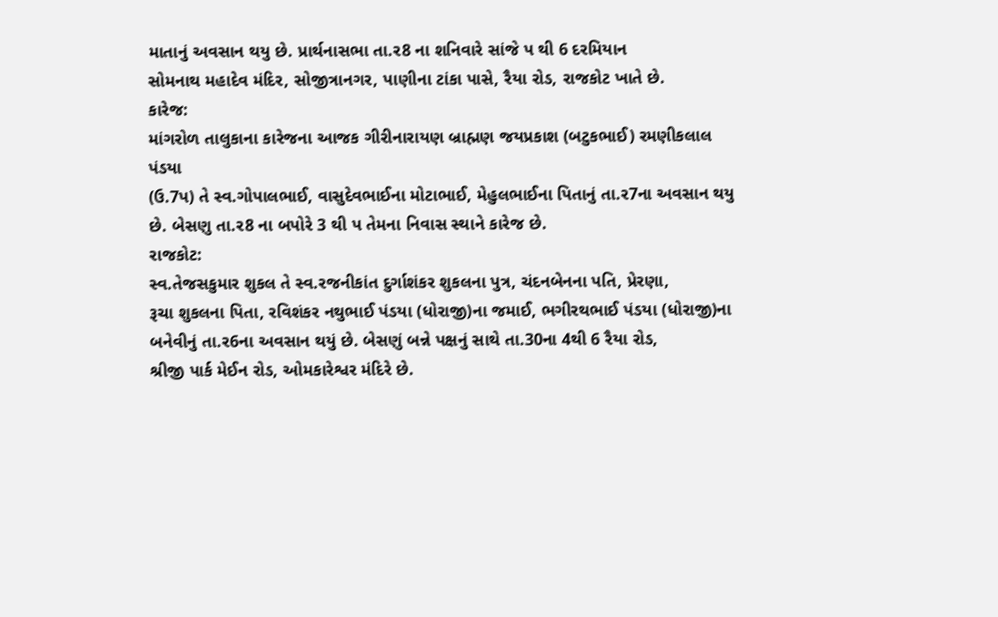માતાનું અવસાન થયુ છે. પ્રાર્થનાસભા તા.ર8 ના શનિવારે સાંજે પ થી 6 દરમિયાન
સોમનાથ મહાદેવ મંદિર, સોજીત્રાનગર, પાણીના ટાંકા પાસે, રૈયા રોડ, રાજકોટ ખાતે છે.
કારેજ:
માંગરોળ તાલુકાના કારેજના આજક ગીરીનારાયણ બ્રાહ્મણ જયપ્રકાશ (બટુકભાઈ) રમણીકલાલ પંડયા
(ઉ.7પ) તે સ્વ.ગોપાલભાઈ, વાસુદેવભાઈના મોટાભાઈ, મેહુલભાઈના પિતાનું તા.ર7ના અવસાન થયુ
છે. બેસણુ તા.ર8 ના બપોરે 3 થી પ તેમના નિવાસ સ્થાને કારેજ છે.
રાજકોટ:
સ્વ.તેજસકુમાર શુકલ તે સ્વ.રજનીકાંત દુર્ગાશંકર શુકલના પુત્ર, ચંદનબેનના પતિ, પ્રેરણા,
રૂચા શુકલના પિતા, રવિશંકર નથુભાઈ પંડયા (ધોરાજી)ના જમાઈ, ભગીરથભાઈ પંડયા (ધોરાજી)ના
બનેવીનું તા.ર6ના અવસાન થયું છે. બેસણું બન્ને પક્ષનું સાથે તા.30ના 4થી 6 રૈયા રોડ,
શ્રીજી પાર્ક મેઈન રોડ, ઓમકારેશ્વર મંદિરે છે.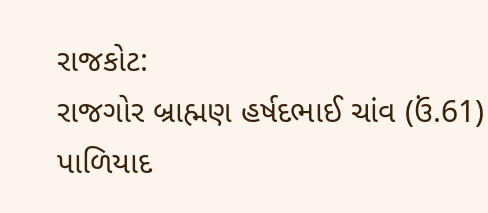રાજકોટ:
રાજગોર બ્રાહ્મણ હર્ષદભાઈ ચાંવ (ઉં.61) પાળિયાદ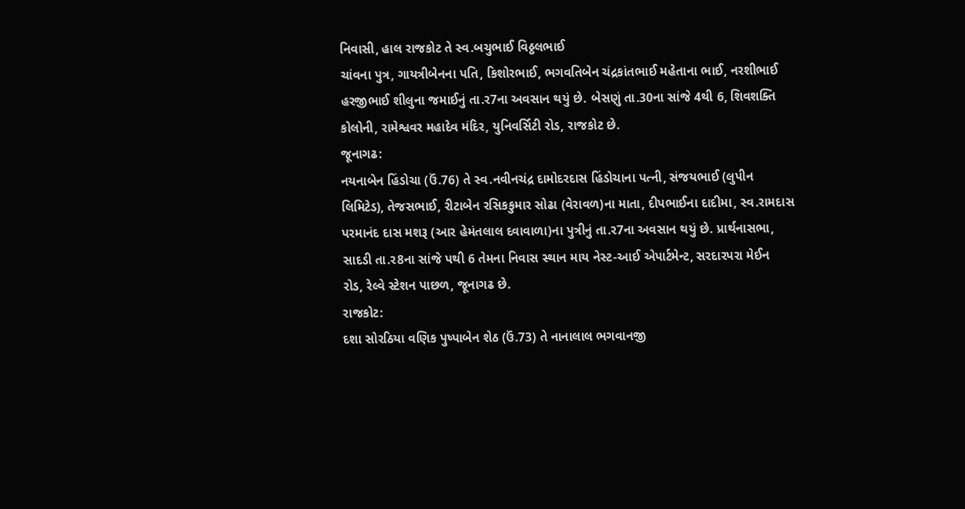નિવાસી, હાલ રાજકોટ તે સ્વ.બચુભાઈ વિઠ્ઠલભાઈ
ચાંવના પુત્ર, ગાયત્રીબેનના પતિ, કિશોરભાઈ, ભગવતિબેન ચંદ્રકાંતભાઈ મહેતાના ભાઈ, નરશીભાઈ
હરજીભાઈ શીલુના જમાઈનું તા.ર7ના અવસાન થયું છે. બેસણું તા.30ના સાંજે 4થી 6, શિવશક્તિ
કોલોની, રામેશ્વવર મહાદેવ મંદિર, યુનિવર્સિટી રોડ, રાજકોટ છે.
જૂનાગઢ:
નયનાબેન હિંડોચા (ઉં.76) તે સ્વ.નવીનચંદ્ર દામોદરદાસ હિંડોચાના પત્ની, સંજયભાઈ (લુપીન
લિમિટેડ), તેજસભાઈ, રીટાબેન રસિકકુમાર સોઢા (વેરાવળ)ના માતા, દીપભાઈના દાદીમા, સ્વ.રામદાસ
પરમાનંદ દાસ મશરૂ (આર હેમંતલાલ દવાવાળા)ના પુત્રીનું તા.ર7ના અવસાન થયું છે. પ્રાર્થનાસભા,
સાદડી તા.ર8ના સાંજે પથી 6 તેમના નિવાસ સ્થાન માય નેસ્ટ-આઈ એપાર્ટમેન્ટ, સરદારપરા મેઈન
રોડ, રેલ્વે સ્ટેશન પાછળ, જૂનાગઢ છે.
રાજકોટ:
દશા સોરઠિયા વણિક પુષ્પાબેન શેઠ (ઉં.73) તે નાનાલાલ ભગવાનજી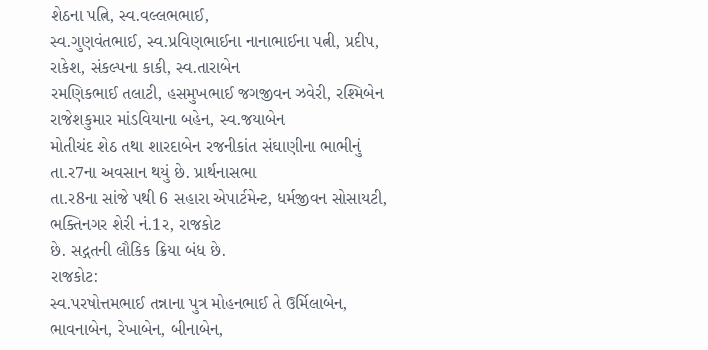શેઠના પત્નિ, સ્વ.વલ્લભભાઈ,
સ્વ.ગુણવંતભાઈ, સ્વ.પ્રવિણભાઈના નાનાભાઈના પત્ની, પ્રદીપ, રાકેશ, સંકલ્પના કાકી, સ્વ.તારાબેન
રમણિકભાઈ તલાટી, હસમુખભાઈ જગજીવન ઝવેરી, રશ્મિબેન રાજેશકુમાર માંડવિયાના બહેન, સ્વ.જયાબેન
મોતીચંદ શેઠ તથા શારદાબેન રજનીકાંત સંઘાણીના ભાભીનું તા.ર7ના અવસાન થયું છે. પ્રાર્થનાસભા
તા.ર8ના સાંજે પથી 6 સહારા એપાર્ટમેન્ટ, ધર્મજીવન સોસાયટી, ભક્તિનગર શેરી નં.1ર, રાજકોટ
છે. સદ્ગતની લૌકિક ક્રિયા બંધ છે.
રાજકોટ:
સ્વ.પરષોત્તમભાઈ તન્નાના પુત્ર મોહનભાઈ તે ઉર્મિલાબેન, ભાવનાબેન, રેખાબેન, બીનાબેન,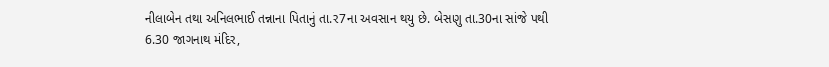નીલાબેન તથા અનિલભાઈ તન્નાના પિતાનું તા.ર7ના અવસાન થયુ છે. બેસણુ તા.30ના સાંજે પથી
6.30 જાગનાથ મંદિર,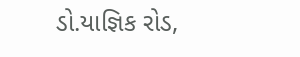ડો.યાજ્ઞિક રોડ,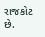રાજકોટ છે.